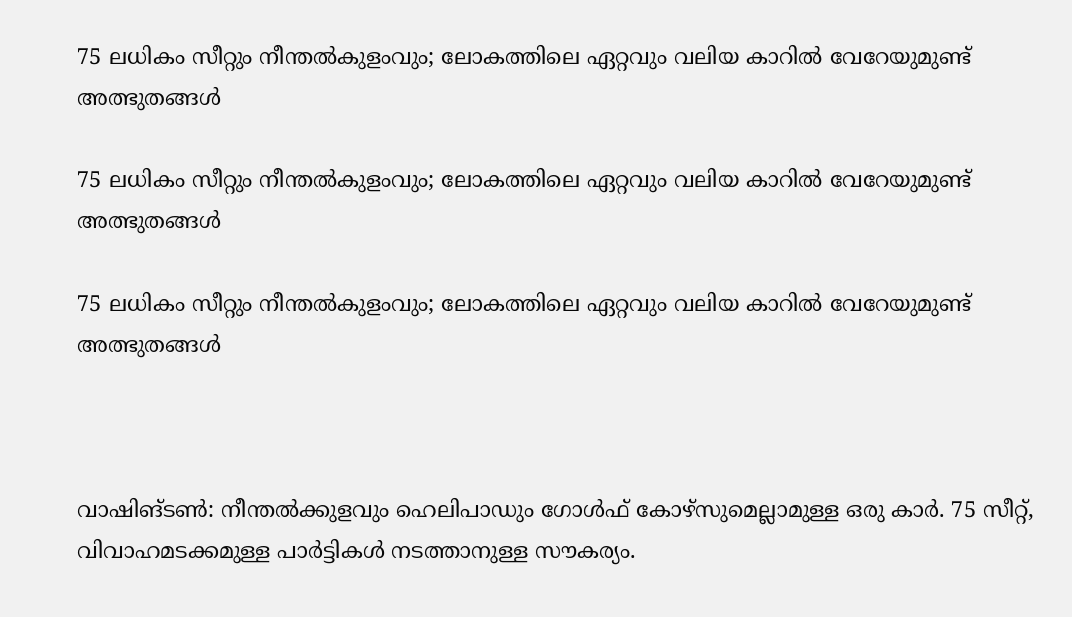75 ലധികം സീറ്റും നീന്തല്‍കുളംവും; ലോകത്തിലെ ഏറ്റവും വലിയ കാറില്‍ വേറേയുമുണ്ട് അത്ഭുതങ്ങള്‍

75 ലധികം സീറ്റും നീന്തല്‍കുളംവും; ലോകത്തിലെ ഏറ്റവും വലിയ കാറില്‍ വേറേയുമുണ്ട് അത്ഭുതങ്ങള്‍

75 ലധികം സീറ്റും നീന്തല്‍കുളംവും; ലോകത്തിലെ ഏറ്റവും വലിയ കാറില്‍ വേറേയുമുണ്ട് അത്ഭുതങ്ങള്‍



വാഷിങ്ടണ്‍: നീന്തല്‍ക്കുളവും ഹെലിപാഡും ഗോള്‍ഫ് കോഴ്സുമെല്ലാമുള്ള ഒരു കാര്‍. 75 സീറ്റ്, വിവാഹമടക്കമുള്ള പാര്‍ട്ടികള്‍ നടത്താനുള്ള സൗകര്യം.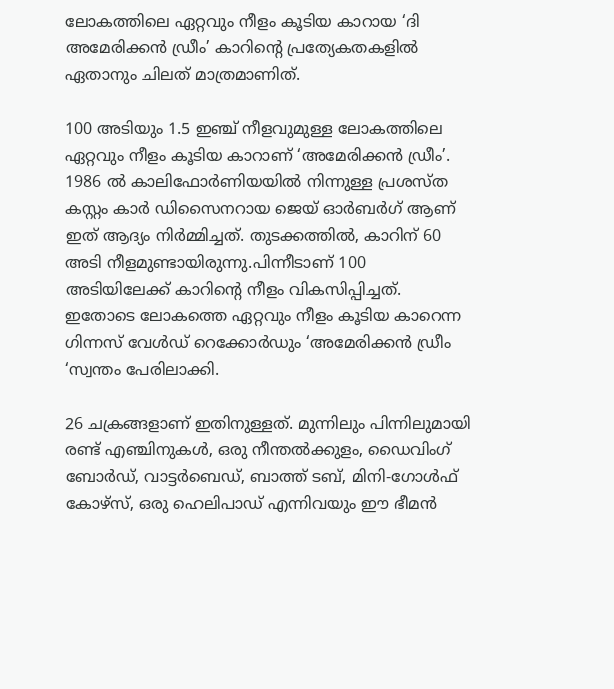ലോകത്തിലെ ഏറ്റവും നീളം കൂടിയ കാറായ ‘ദി അമേരിക്കന്‍ ഡ്രീം’ കാറിന്റെ പ്രത്യേകതകളില്‍ ഏതാനും ചിലത് മാത്രമാണിത്.

100 അടിയും 1.5 ഇഞ്ച് നീളവുമുള്ള ലോകത്തിലെ ഏറ്റവും നീളം കൂടിയ കാറാണ് ‘അമേരിക്കന്‍ ഡ്രീം’. 1986 ല്‍ കാലിഫോര്‍ണിയയില്‍ നിന്നുള്ള പ്രശസ്ത കസ്റ്റം കാര്‍ ഡിസൈനറായ ജെയ് ഓര്‍ബര്‍ഗ് ആണ് ഇത് ആദ്യം നിര്‍മ്മിച്ചത്. തുടക്കത്തില്‍, കാറിന് 60 അടി നീളമുണ്ടായിരുന്നു.പിന്നീടാണ് 100 അടിയിലേക്ക് കാറിന്റെ നീളം വികസിപ്പിച്ചത്. ഇതോടെ ലോകത്തെ ഏറ്റവും നീളം കൂടിയ കാറെന്ന ഗിന്നസ് വേള്‍ഡ് റെക്കോര്‍ഡും ‘അമേരിക്കന്‍ ഡ്രീം ‘സ്വന്തം പേരിലാക്കി.

26 ചക്രങ്ങളാണ് ഇതിനുള്ളത്. മുന്നിലും പിന്നിലുമായി രണ്ട് എഞ്ചിനുകള്‍, ഒരു നീന്തല്‍ക്കുളം, ഡൈവിംഗ് ബോര്‍ഡ്, വാട്ടര്‍ബെഡ്, ബാത്ത് ടബ്, മിനി-ഗോള്‍ഫ് കോഴ്‌സ്, ഒരു ഹെലിപാഡ് എന്നിവയും ഈ ഭീമന്‍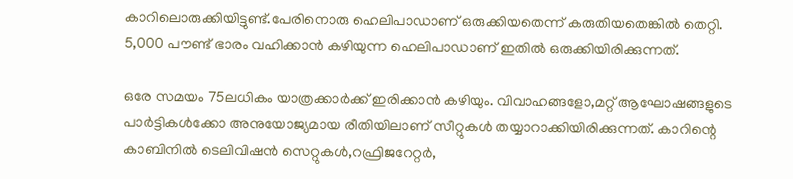കാറിലൊരുക്കിയിട്ടുണ്ട്.പേരിനൊരു ഹെലിപാഡാണ് ഒരുക്കിയതെന്ന് കരുതിയതെങ്കില്‍ തെറ്റി. 5,000 പൗണ്ട് ഭാരം വഹിക്കാന്‍ കഴിയുന്ന ഹെലിപാഡാണ് ഇതില്‍ ഒരുക്കിയിരിക്കുന്നത്.

ഒരേ സമയം 75ലധികം യാത്രക്കാര്‍ക്ക് ഇരിക്കാന്‍ കഴിയും. വിവാഹങ്ങളോ,മറ്റ് ആഘോഷങ്ങളുടെ പാര്‍ട്ടികള്‍ക്കോ അനുയോജ്യമായ രീതിയിലാണ് സീറ്റുകള്‍ തയ്യാറാക്കിയിരിക്കുന്നത്. കാറിന്റെ കാബിനില്‍ ടെലിവിഷന്‍ സെറ്റുകള്‍,റഫ്രിജറേറ്റര്‍,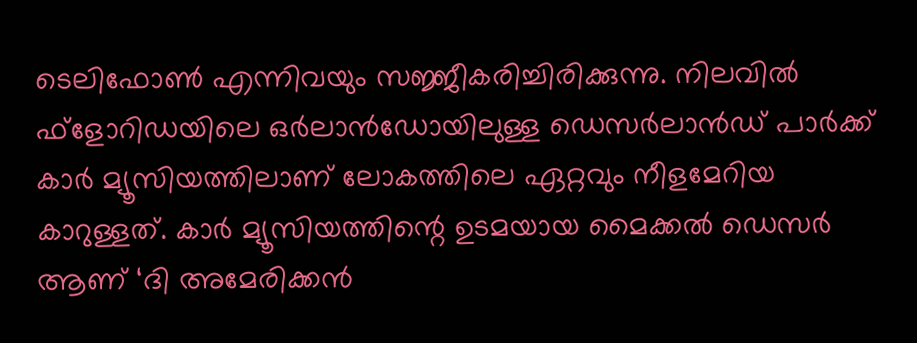ടെലിഫോണ്‍ എന്നിവയും സജ്ജീകരിച്ചിരിക്കുന്നു. നിലവില്‍ ഫ്ളോറിഡയിലെ ഒര്‍ലാന്‍ഡോയിലുള്ള ഡെസര്‍ലാന്‍ഡ് പാര്‍ക്ക് കാര്‍ മ്യൂസിയത്തിലാണ് ലോകത്തിലെ ഏറ്റവും നീളമേറിയ കാറുള്ളത്. കാര്‍ മ്യൂസിയത്തിന്റെ ഉടമയായ മൈക്കല്‍ ഡെസര്‍ ആണ് ‘ദി അമേരിക്കന്‍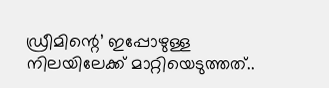ഡ്രീമിന്റെ’ ഇപ്പോഴുള്ള നിലയിലേക്ക് മാറ്റിയെടുത്തത്..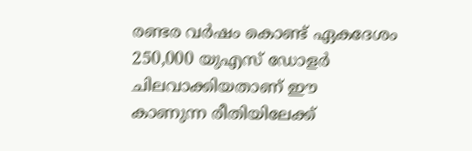രണ്ടര വര്‍ഷം കൊണ്ട് ഏകദേശം 250,000 യുഎസ് ഡോളര്‍ ചിലവാക്കിയതാണ് ഈ കാണുന്ന രീതിയിലേക്ക്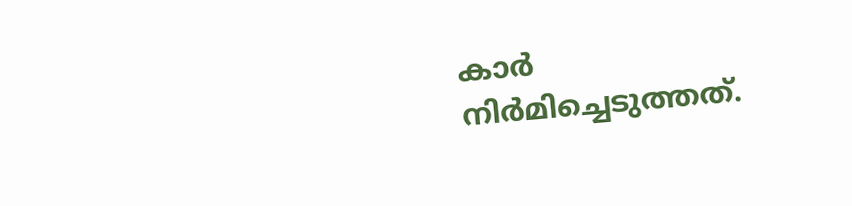കാര്‍ നിര്‍മിച്ചെടുത്തത്.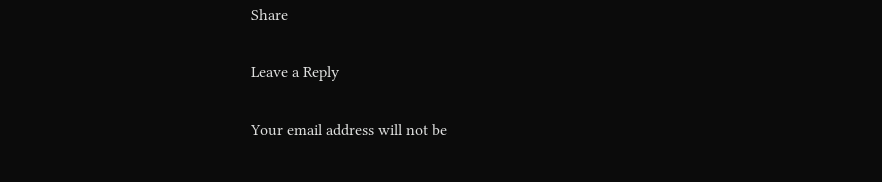Share

Leave a Reply

Your email address will not be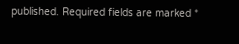published. Required fields are marked *